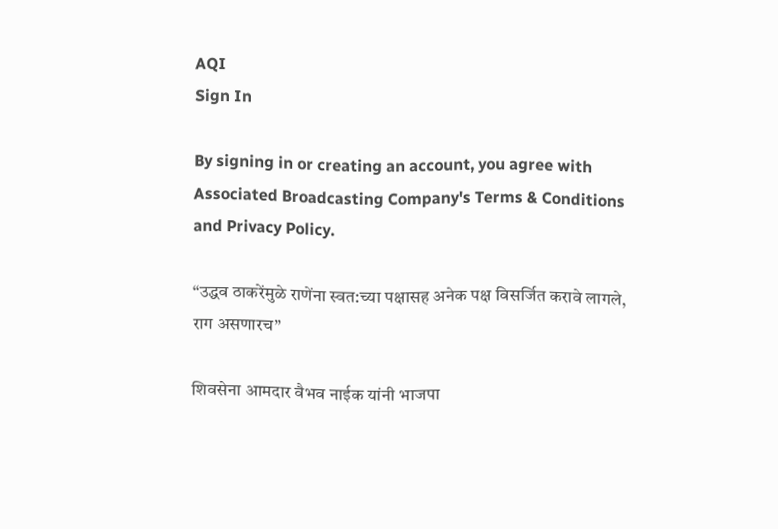AQI
Sign In

By signing in or creating an account, you agree with Associated Broadcasting Company's Terms & Conditions and Privacy Policy.

“उद्धव ठाकरेंमुळे राणेंना स्वत:च्या पक्षासह अनेक पक्ष विसर्जित करावे लागले, राग असणारच”

शिवसेना आमदार वैभव नाईक यांनी भाजपा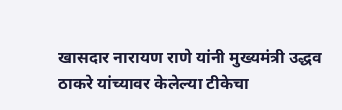खासदार नारायण राणे यांनी मुख्यमंत्री उद्धव ठाकरे यांच्यावर केलेल्या टीकेचा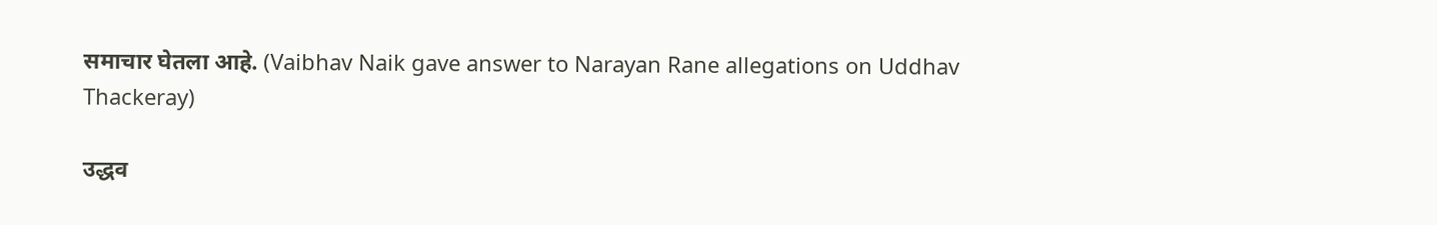समाचार घेतला आहे. (Vaibhav Naik gave answer to Narayan Rane allegations on Uddhav Thackeray)

उद्धव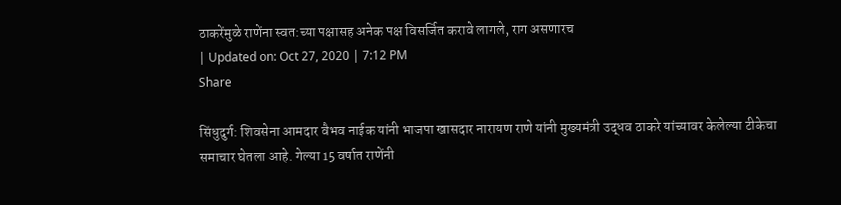ठाकरेंमुळे राणेंना स्वत:च्या पक्षासह अनेक पक्ष विसर्जित करावे लागले, राग असणारच
| Updated on: Oct 27, 2020 | 7:12 PM
Share

सिंधुदुर्ग: शिवसेना आमदार वैभव नाईक यांनी भाजपा खासदार नारायण राणे यांनी मुख्यमंत्री उद्धव ठाकरे यांच्यावर केलेल्या टीकेचा समाचार घेतला आहे. गेल्या 15 वर्षात राणेंनी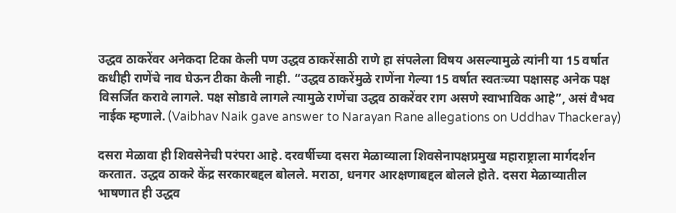उद्धव ठाकरेंवर अनेकदा टिका केली पण उद्धव ठाकरेंसाठी राणे हा संपलेला विषय असल्यामुळे त्यांनी या 15 वर्षात कधीही राणेंचे नाव घेऊन टीका केली नाही. “उद्धव ठाकरेंमुळे राणेंना गेल्या 15 वर्षात स्वतःच्या पक्षासह अनेक पक्ष विसर्जित करावे लागले. पक्ष सोडावे लागले त्यामुळे राणेंचा उद्धव ठाकरेंवर राग असणे स्वाभाविक आहे”, असं वैभव नाईक म्हणाले. (Vaibhav Naik gave answer to Narayan Rane allegations on Uddhav Thackeray)

दसरा मेळावा ही शिवसेनेची परंपरा आहे. दरवर्षीच्या दसरा मेळाव्याला शिवसेनापक्षप्रमुख महाराष्ट्राला मार्गदर्शन करतात. उद्धव ठाकरे केंद्र सरकारबद्दल बोलले. मराठा, धनगर आरक्षणाबद्दल बोलले होते. दसरा मेळाव्यातील भाषणात ही उद्धव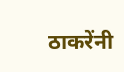ठाकरेंनी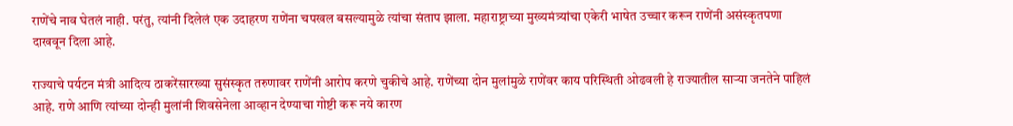राणेंचे नाव घेतलं नाही. परंतु, त्यांनी दिलेलं एक उदाहरण राणेंना चपखल बसल्यामुळे त्यांचा संताप झाला. महाराष्ट्राच्या मुख्यमंत्र्यांचा एकेरी भाषेत उच्चार करून राणेंनी असंस्कृतपणा दाखवून दिला आहे.

राज्याचे पर्यटन मंत्री आदित्य ठाकरेंसारख्या सुसंस्कृत तरुणावर राणेंनी आरोप करणे चुकीचे आहे. राणेंच्या दोन मुलांमुळे राणेंवर काय परिस्थिती ओढवली हे राज्यातील साऱ्या जनतेने पाहिलं आहे. राणे आणि त्यांच्या दोन्ही मुलांनी शिवसेनेला आव्हान देण्याचा गोष्टी करू नये कारण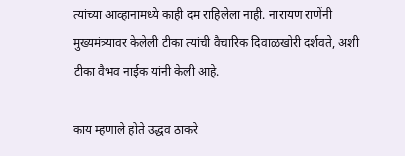त्यांच्या आव्हानामध्ये काही दम राहिलेला नाही. नारायण राणेंनी मुख्यमंत्र्यावर केलेली टीका त्यांची वैचारिक दिवाळखोरी दर्शवते, अशी टीका वैभव नाईक यांनी केली आहे.

काय म्हणाले होते उद्धव ठाकरे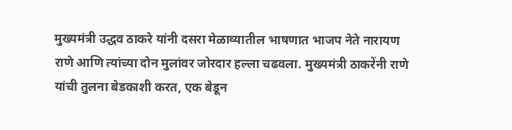मुख्यमंत्री उद्धव ठाकरे यांनी दसरा मेळाव्यातील भाषणात भाजप नेते नारायण राणे आणि त्यांच्या दोन मुलांवर जोरदार हल्ला चढवला. मुख्यमंत्री ठाकरेंनी राणे यांची तुलना बेडकाशी करत, एक बेडून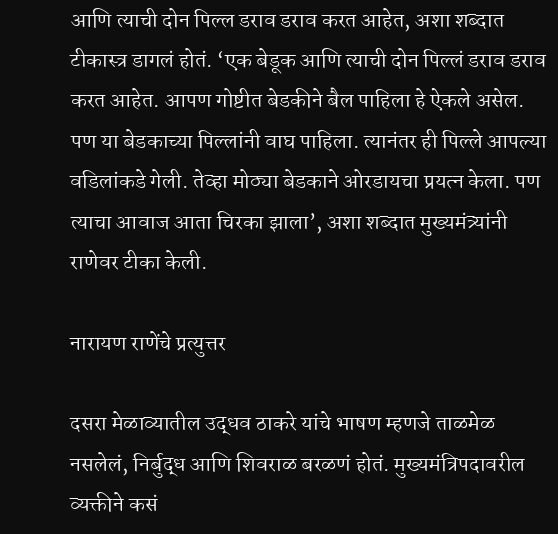आणि त्याची दोन पिल्ल डराव डराव करत आहेत, अशा शब्दात टीकास्त्र डागलं होतं. ‘एक बेडूक आणि त्याची दोन पिल्लं डराव डराव करत आहेत. आपण गोष्टीत बेडकीने बैल पाहिला हे ऐकले असेल. पण या बेडकाच्या पिल्लांनी वाघ पाहिला. त्यानंतर ही पिल्ले आपल्या वडिलांकडे गेली. तेव्हा मोठ्या बेडकाने ओरडायचा प्रयत्न केला. पण त्याचा आवाज आता चिरका झाला’, अशा शब्दात मुख्यमंत्र्यांनी राणेवर टीका केली.

नारायण राणेंचे प्रत्युत्तर

दसरा मेळाव्यातील उद्धव ठाकरे यांचे भाषण म्हणजे ताळमेळ नसलेलं, निर्बुद्ध आणि शिवराळ बरळणं होतं. मुख्यमंत्रिपदावरील व्यक्तीने कसं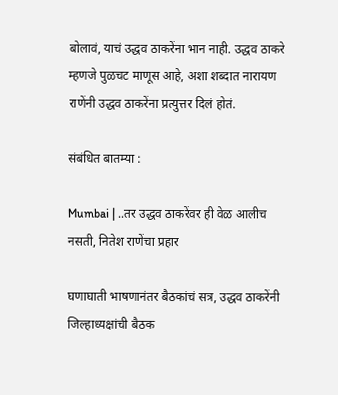बोलावं, याचं उद्धव ठाकरेंना भान नाही. उद्धव ठाकरे म्हणजे पुळचट माणूस आहे, अशा शब्दात नारायण राणेंनी उद्धव ठाकरेंना प्रत्युत्तर दिलं होतं.

संबंधित बातम्या :

Mumbai | ..तर उद्धव ठाकरेंवर ही वेळ आलीच नसती, नितेश राणेंचा प्रहार

घणाघाती भाषणानंतर बैठकांचं सत्र, उद्धव ठाकरेंनी जिल्हाध्यक्षांची बैठक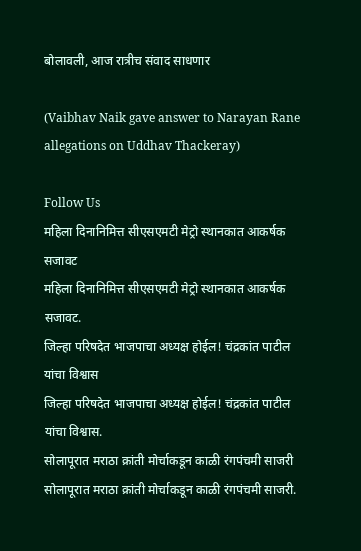बोलावली, आज रात्रीच संवाद साधणार

(Vaibhav Naik gave answer to Narayan Rane allegations on Uddhav Thackeray)

Follow Us
महिला दिनानिमित्त सीएसएमटी मेट्रो स्थानकात आकर्षक सजावट
महिला दिनानिमित्त सीएसएमटी मेट्रो स्थानकात आकर्षक सजावट.
जिल्हा परिषदेत भाजपाचा अध्यक्ष होईल! चंद्रकांत पाटील यांचा विश्वास
जिल्हा परिषदेत भाजपाचा अध्यक्ष होईल! चंद्रकांत पाटील यांचा विश्वास.
सोलापूरात मराठा क्रांती मोर्चाकडून काळी रंगपंचमी साजरी
सोलापूरात मराठा क्रांती मोर्चाकडून काळी रंगपंचमी साजरी.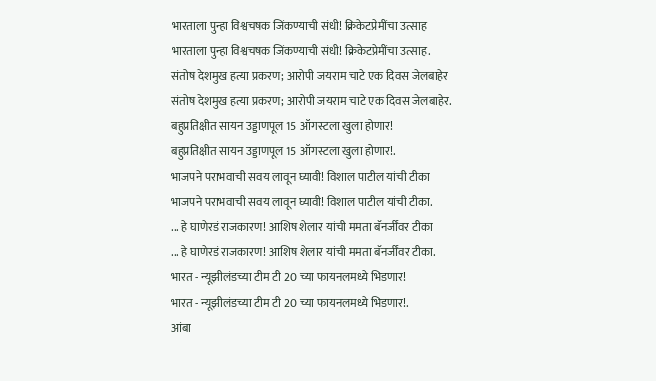भारताला पुन्हा विश्वचषक जिंकण्याची संधी! क्रिकेटप्रेमींचा उत्साह
भारताला पुन्हा विश्वचषक जिंकण्याची संधी! क्रिकेटप्रेमींचा उत्साह.
संतोष देशमुख हत्या प्रकरण; आरोपी जयराम चाटे एक दिवस जेलबाहेर
संतोष देशमुख हत्या प्रकरण; आरोपी जयराम चाटे एक दिवस जेलबाहेर.
बहुप्रतिक्षीत सायन उड्डाणपूल 15 ऑगस्टला खुला होणार!
बहुप्रतिक्षीत सायन उड्डाणपूल 15 ऑगस्टला खुला होणार!.
भाजपने पराभवाची सवय लावून घ्यावी! विशाल पाटील यांची टीका
भाजपने पराभवाची सवय लावून घ्यावी! विशाल पाटील यांची टीका.
... हे घाणेरडं राजकारण! आशिष शेलार यांची ममता बॅनर्जींवर टीका
... हे घाणेरडं राजकारण! आशिष शेलार यांची ममता बॅनर्जींवर टीका.
भारत - न्यूझीलंडच्या टीम टी 20 च्या फायनलमध्ये भिडणार!
भारत - न्यूझीलंडच्या टीम टी 20 च्या फायनलमध्ये भिडणार!.
आंबा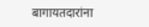बागायतदारांना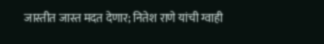जास्तीत जास्त मदत देणार; नितेश राणे यांची ग्वाही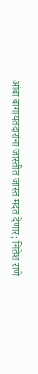आंबा बागायतदारांना जास्तीत जास्त मदत देणार; नितेश राणे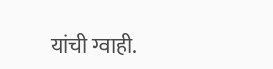यांची ग्वाही.